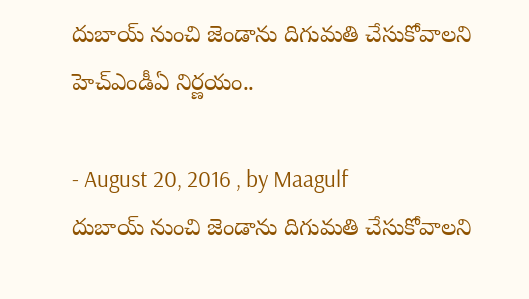దుబాయ్ నుంచి జెండాను దిగుమతి చేసుకోవాలని హెచ్ఎండీఏ నిర్ణయం..

- August 20, 2016 , by Maagulf
దుబాయ్ నుంచి జెండాను దిగుమతి చేసుకోవాలని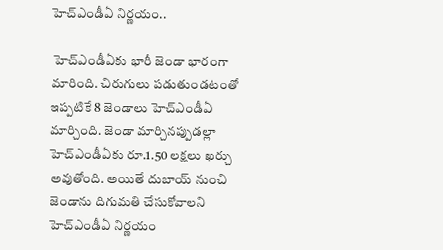హెచ్ఎండీఏ నిర్ణయం..

 హెచ్ఎండీఏకు భారీ జెండా భారంగా మారింది. చిరుగులు పడుతుండటంతో ఇప్పటికే 8 జెండాలు హెచ్ఎండీఏ మార్చింది. జెండా మార్చినప్పుడల్లా హెచ్ఎండీఏకు రూ.1.50 లక్షలు ఖర్చు అవుతోంది. అయితే దుబాయ్ నుంచి జెండాను దిగుమతి చేసుకోవాలని హెచ్ఎండీఏ నిర్ణయం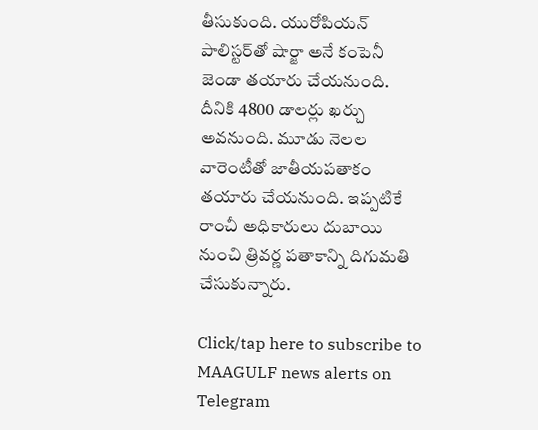తీసుకుంది. యురోపియన్ పాలిస్టర్‌తో షార్జా అనే కంపెనీ జెండా తయారు చేయనుంది. దీనికి 4800 డాలర్లు ఖర్చు అవనుంది. మూడు నెలల వారెంటీతో జాతీయపతాకం తయారు చేయనుంది. ఇప్పటికే రాంచీ అధికారులు దుబాయి నుంచి త్రివర్ణ పతాకాన్ని దిగుమతి చేసుకున్నారు.

Click/tap here to subscribe to MAAGULF news alerts on Telegram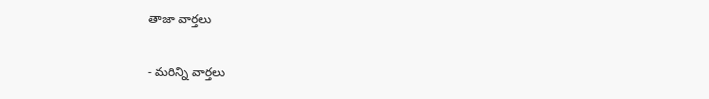తాజా వార్తలు

- మరిన్ని వార్తలు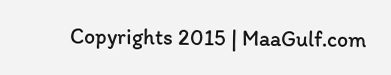Copyrights 2015 | MaaGulf.com